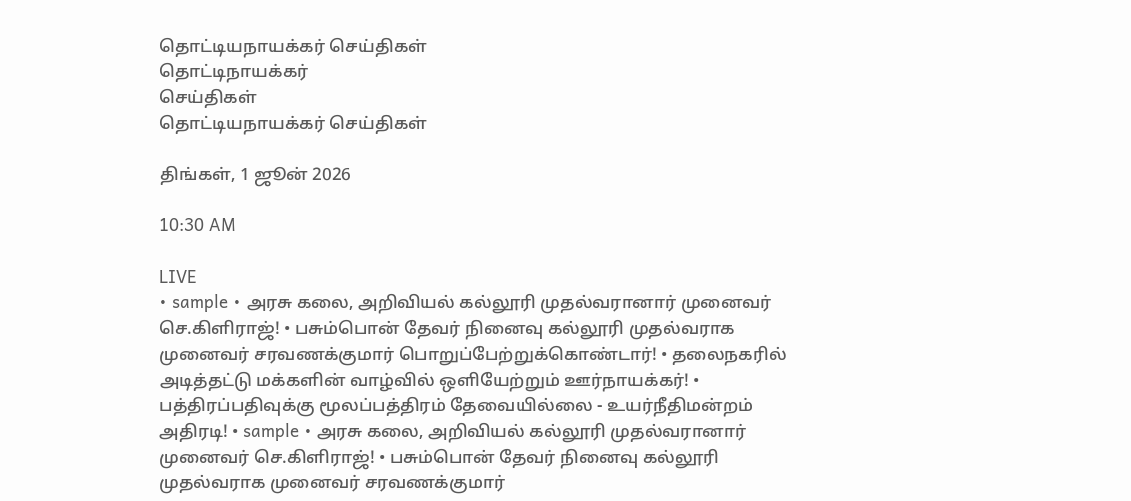தொட்டியநாயக்கர் செய்திகள்
தொட்டிநாயக்கர்
செய்திகள்
தொட்டியநாயக்கர் செய்திகள்

திங்கள், 1 ஜூன் 2026

10:30 AM

LIVE
• sample • அரசு கலை, அறிவியல் கல்லூரி முதல்வரானார் முனைவர் செ.கிளிராஜ்! • பசும்பொன் தேவர் நினைவு கல்லூரி முதல்வராக முனைவர் சரவணக்குமார் பொறுப்பேற்றுக்கொண்டார்! • தலைநகரில் அடித்தட்டு மக்களின் வாழ்வில் ஒளியேற்றும் ஊர்நாயக்கர்! • பத்திரப்பதிவுக்கு மூலப்பத்திரம் தேவையில்லை - உயர்நீதிமன்றம் அதிரடி! • sample • அரசு கலை, அறிவியல் கல்லூரி முதல்வரானார் முனைவர் செ.கிளிராஜ்! • பசும்பொன் தேவர் நினைவு கல்லூரி முதல்வராக முனைவர் சரவணக்குமார்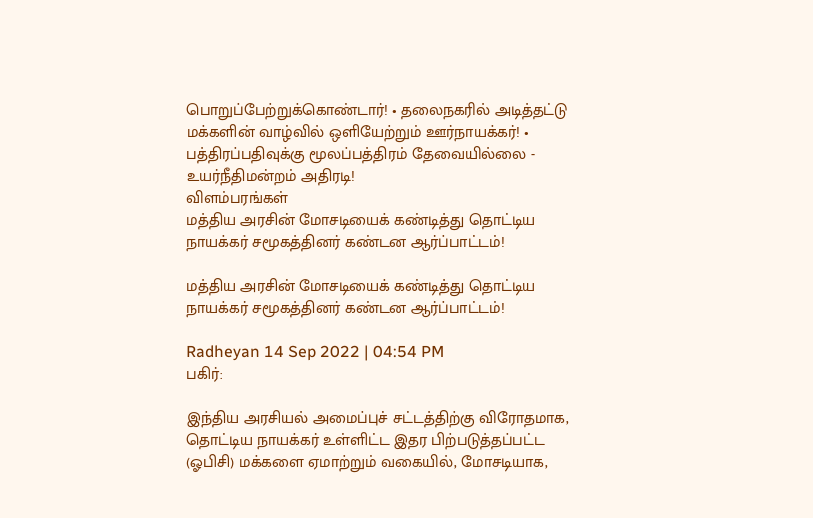பொறுப்பேற்றுக்கொண்டார்! • தலைநகரில் அடித்தட்டு மக்களின் வாழ்வில் ஒளியேற்றும் ஊர்நாயக்கர்! • பத்திரப்பதிவுக்கு மூலப்பத்திரம் தேவையில்லை - உயர்நீதிமன்றம் அதிரடி!
விளம்பரங்கள்
மத்திய அரசின் மோசடியைக் கண்டித்து தொட்டிய நாயக்கர் சமூகத்தினர் கண்டன ஆர்ப்பாட்டம்!

மத்திய அரசின் மோசடியைக் கண்டித்து தொட்டிய நாயக்கர் சமூகத்தினர் கண்டன ஆர்ப்பாட்டம்!

Radheyan 14 Sep 2022 | 04:54 PM
பகிர்:

இந்திய அரசியல் அமைப்புச் சட்டத்திற்கு விரோதமாக, தொட்டிய நாயக்கர் உள்ளிட்ட இதர பிற்படுத்தப்பட்ட (ஓபிசி) மக்களை ஏமாற்றும் வகையில், மோசடியாக,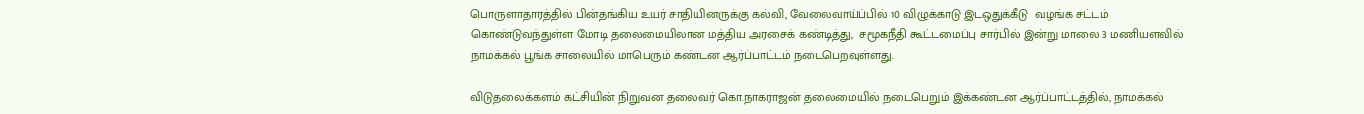பொருளாதாரத்தில் பின்தங்கிய உயர் சாதியினருக்கு கல்வி, வேலைவாய்ப்பில் 10 விழுக்காடு இடஒதுக்கீடு  வழங்க சட்டம் கொண்டுவந்துள்ள மோடி தலைமையிலான மத்திய அரசைக் கண்டித்து,  சமூகநீதி கூட்டமைப்பு சார்பில் இன்று மாலை 3 மணியளவில் நாமக்கல் பூங்க சாலையில் மாபெரும் கண்டன ஆர்ப்பாட்டம் நடைபெறவுள்ளது.

விடுதலைக்களம் கட்சியின் நிறுவன தலைவர் கொ.நாகராஜன் தலைமையில் நடைபெறும் இக்கண்டன ஆர்ப்பாட்டத்தில், நாமக்கல்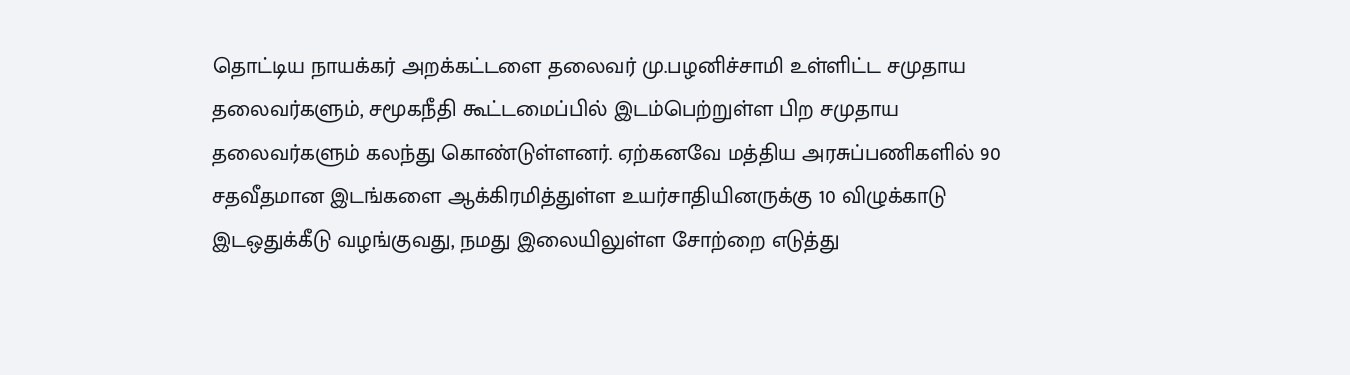தொட்டிய நாயக்கர் அறக்கட்டளை தலைவர் மு.பழனிச்சாமி உள்ளிட்ட சமுதாய தலைவர்களும், சமூகநீதி கூட்டமைப்பில் இடம்பெற்றுள்ள பிற சமுதாய தலைவர்களும் கலந்து கொண்டுள்ளனர். ஏற்கனவே மத்திய அரசுப்பணிகளில் 90 சதவீதமான இடங்களை ஆக்கிரமித்துள்ள உயர்சாதியினருக்கு 10 விழுக்காடு இடஒதுக்கீடு வழங்குவது, நமது இலையிலுள்ள சோற்றை எடுத்து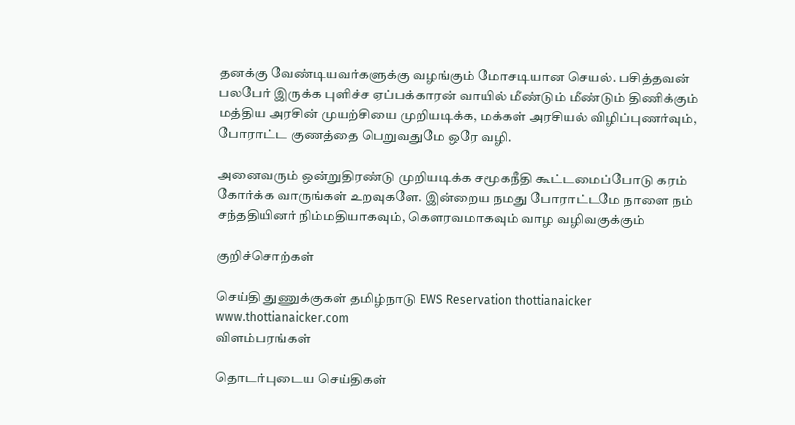தனக்கு வேண்டியவர்களுக்கு வழங்கும் மோசடியான செயல். பசித்தவன் பலபேர் இருக்க புளிச்ச ஏப்பக்காரன் வாயில் மீண்டும் மீண்டும் திணிக்கும் மத்திய அரசின் முயற்சியை முறியடிக்க, மக்கள் அரசியல் விழிப்புணர்வும், போராட்ட குணத்தை பெறுவதுமே ஒரே வழி.

அனைவரும் ஒன்றுதிரண்டு முறியடிக்க சமூகநீதி கூட்டமைப்போடு கரம் கோர்க்க வாருங்கள் உறவுகளே. இன்றைய நமது போராட்டமே நாளை நம் சந்ததியினர் நிம்மதியாகவும், கௌரவமாகவும் வாழ வழிவகுக்கும்

குறிச்சொற்கள்

செய்தி துணுக்குகள் தமிழ்நாடு EWS Reservation thottianaicker www.thottianaicker.com
விளம்பரங்கள்

தொடர்புடைய செய்திகள்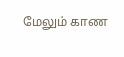மேலும் காண